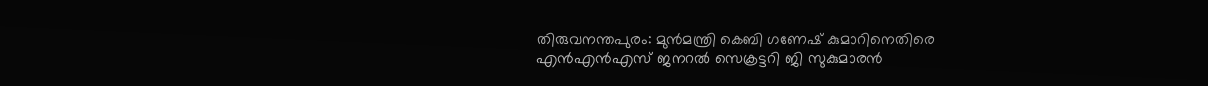തിരുവനന്തപുരം: മുൻമന്ത്രി കെബി ഗണേഷ് കുമാറിനെതിരെ എൻഎൻഎസ് ജനറൽ സെക്രട്ടറി ജി സുകുമാരൻ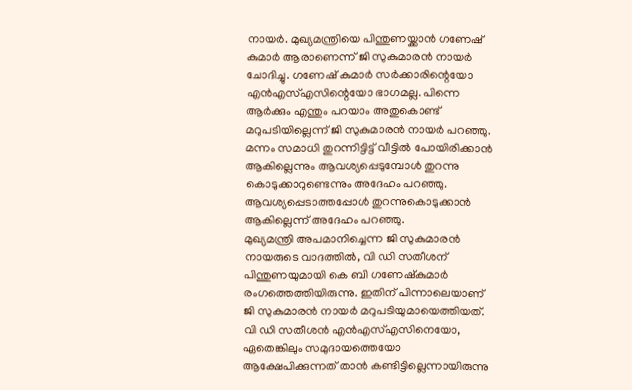നായർ. മുഖ്യമന്ത്രിയെ പിന്തുണയ്ക്കാൻ ഗണേഷ് കുമാർ ആരാണെന്ന് ജി സുകുമാരൻ നായർ ചോദിച്ചു. ഗണേഷ് കുമാർ സർക്കാരിന്റെയോ എൻഎസ്എസിന്റെയോ ഭാഗമല്ല. പിന്നെ ആർക്കും എന്തും പറയാം അതുകൊണ്ട് മറുപടിയില്ലെന്ന് ജി സുകുമാരൻ നായർ പറഞ്ഞു. മന്നം സമാധി തുറന്നിട്ടിട്ട് വീട്ടിൽ പോയിരിക്കാൻ ആകില്ലെന്നും ആവശ്യപ്പെടുമ്പോൾ തുറന്നു കൊടുക്കാറുണ്ടെന്നും അദേഹം പറഞ്ഞു. ആവശ്യപ്പെടാത്തപ്പോൾ തുറന്നുകൊടുക്കാൻ ആകില്ലെന്ന് അദേഹം പറഞ്ഞു.
മുഖ്യമന്ത്രി അപമാനിച്ചെന്ന ജി സുകുമാരൻ നായരുടെ വാദത്തിൽ, വി ഡി സതീശന് പിന്തുണയുമായി കെ ബി ഗണേഷ്കുമാർ രംഗത്തെത്തിയിരുന്നു. ഇതിന് പിന്നാലെയാണ് ജി സുകുമാരൻ നായർ മറുപടിയുമായെത്തിയത്. വി ഡി സതീശൻ എൻഎസ്എസിനെയോ, ഏതെങ്കിലും സമുദായത്തെയോ ആക്ഷേപിക്കുന്നത് താൻ കണ്ടിട്ടില്ലെന്നായിരുന്നു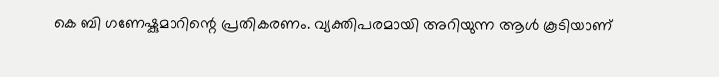കെ ബി ഗണേഷ്കുമാറിന്റെ പ്രതികരണം. വ്യക്തിപരമായി അറിയുന്ന ആൾ കൂടിയാണ്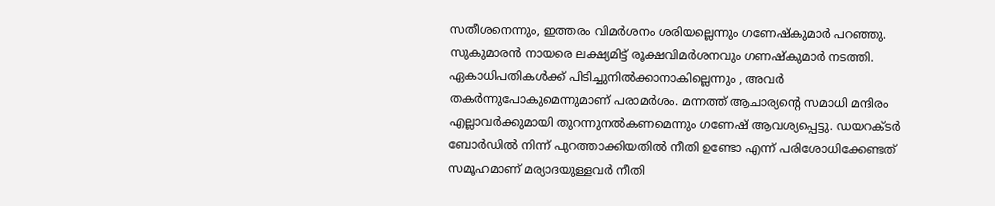സതീശനെന്നും, ഇത്തരം വിമർശനം ശരിയല്ലെന്നും ഗണേഷ്കുമാർ പറഞ്ഞു. സുകുമാരൻ നായരെ ലക്ഷ്യമിട്ട് രൂക്ഷവിമർശനവും ഗണഷ്കുമാർ നടത്തി. ഏകാധിപതികൾക്ക് പിടിച്ചുനിൽക്കാനാകില്ലെന്നും , അവർ തകർന്നുപോകുമെന്നുമാണ് പരാമർശം. മന്നത്ത് ആചാര്യൻ്റെ സമാധി മന്ദിരം എല്ലാവർക്കുമായി തുറന്നുനൽകണമെന്നും ഗണേഷ് ആവശ്യപ്പെട്ടു. ഡയറക്ടർ ബോർഡിൽ നിന്ന് പുറത്താക്കിയതിൽ നീതി ഉണ്ടോ എന്ന് പരിശോധിക്കേണ്ടത് സമൂഹമാണ് മര്യാദയുള്ളവർ നീതി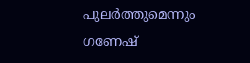പുലർത്തുമെന്നും ഗണേഷ്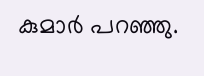കുമാർ പറഞ്ഞു.